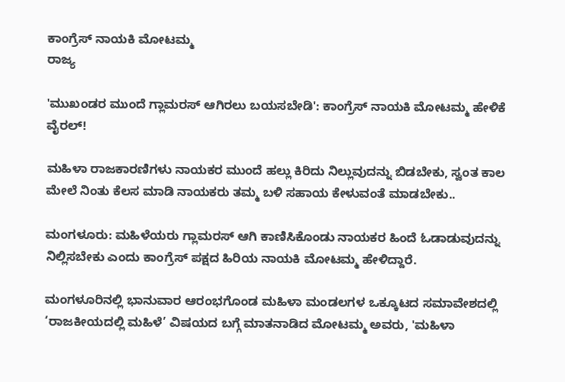ಕಾಂಗ್ರೆಸ್ ನಾಯಕಿ ಮೋಟಮ್ಮ
ರಾಜ್ಯ

'ಮುಖಂಡರ ಮುಂದೆ ಗ್ಲಾಮರಸ್‌ ಆಗಿರಲು ಬಯಸಬೇಡಿ': ಕಾಂಗ್ರೆಸ್ ನಾಯಕಿ ಮೋಟಮ್ಮ ಹೇಳಿಕೆ ವೈರಲ್!

ಮಹಿಳಾ ರಾಜಕಾರಣಿಗಳು ನಾಯಕರ ಮುಂದೆ ಹಲ್ಲು ಕಿರಿದು ನಿಲ್ಲುವುದನ್ನು ಬಿಡಬೇಕು, ಸ್ವಂತ ಕಾಲ ಮೇಲೆ ನಿಂತು ಕೆಲಸ ಮಾಡಿ ನಾಯಕರು ತಮ್ಮ ಬಳಿ ಸಹಾಯ ಕೇಳುವಂತೆ ಮಾಡಬೇಕು..

ಮಂಗಳೂರು: ಮಹಿಳೆಯರು ಗ್ಲಾಮರಸ್‌ ಆಗಿ ಕಾಣಿಸಿಕೊಂಡು ನಾಯಕರ ಹಿಂದೆ ಓಡಾಡುವುದನ್ನು ನಿಲ್ಲಿಸಬೇಕು ಎಂದು ಕಾಂಗ್ರೆಸ್ ಪಕ್ಷದ ಹಿರಿಯ ನಾಯಕಿ ಮೋಟಮ್ಮ ಹೇಳಿದ್ದಾರೆ.

ಮಂಗಳೂರಿನಲ್ಲಿ ಭಾನುವಾರ ಆರಂಭಗೊಂಡ ಮಹಿಳಾ ಮಂಡಲಗಳ ಒಕ್ಕೂಟದ ಸಮಾವೇಶದಲ್ಲಿ ‘ರಾಜಕೀಯದಲ್ಲಿ ಮಹಿಳೆ’ ವಿಷಯದ ಬಗ್ಗೆ ಮಾತನಾಡಿದ ಮೋಟಮ್ಮ ಅವರು, 'ಮಹಿಳಾ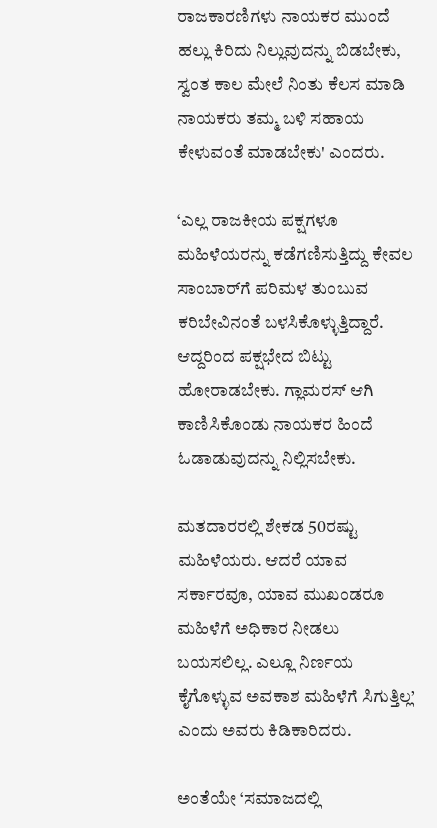ರಾಜಕಾರಣಿಗಳು ನಾಯಕರ ಮುಂದೆ ಹಲ್ಲು ಕಿರಿದು ನಿಲ್ಲುವುದನ್ನು ಬಿಡಬೇಕು, ಸ್ವಂತ ಕಾಲ ಮೇಲೆ ನಿಂತು ಕೆಲಸ ಮಾಡಿ ನಾಯಕರು ತಮ್ಮ ಬಳಿ ಸಹಾಯ ಕೇಳುವಂತೆ ಮಾಡಬೇಕು' ಎಂದರು.

‘ಎಲ್ಲ ರಾಜಕೀಯ ಪಕ್ಷಗಳೂ ಮಹಿಳೆಯರನ್ನು ಕಡೆಗಣಿಸುತ್ತಿದ್ದು ಕೇವಲ ಸಾಂಬಾರ್‌ಗೆ ಪರಿಮಳ ತುಂಬುವ ಕರಿಬೇವಿನಂತೆ ಬಳಸಿಕೊಳ್ಳುತ್ತಿದ್ದಾರೆ. ಆದ್ದರಿಂದ ಪಕ್ಷಭೇದ ಬಿಟ್ಟು ಹೋರಾಡಬೇಕು. ಗ್ಲಾಮರಸ್‌ ಆಗಿ ಕಾಣಿಸಿಕೊಂಡು ನಾಯಕರ ಹಿಂದೆ ಓಡಾಡುವುದನ್ನು ನಿಲ್ಲಿಸಬೇಕು.

ಮತದಾರರಲ್ಲಿ ಶೇಕಡ 50ರಷ್ಟು ಮಹಿಳೆಯರು. ಆದರೆ ಯಾವ ಸರ್ಕಾರವೂ, ಯಾವ ಮುಖಂಡರೂ ಮಹಿಳೆಗೆ ಅಧಿಕಾರ ನೀಡಲು ಬಯಸಲಿಲ್ಲ. ಎಲ್ಲೂ ನಿರ್ಣಯ ಕೈಗೊಳ್ಳುವ ಅವಕಾಶ ಮಹಿಳೆಗೆ ಸಿಗುತ್ತಿಲ್ಲ’ ಎಂದು ಅವರು ಕಿಡಿಕಾರಿದರು.

ಅಂತೆಯೇ ‘ಸಮಾಜದಲ್ಲಿ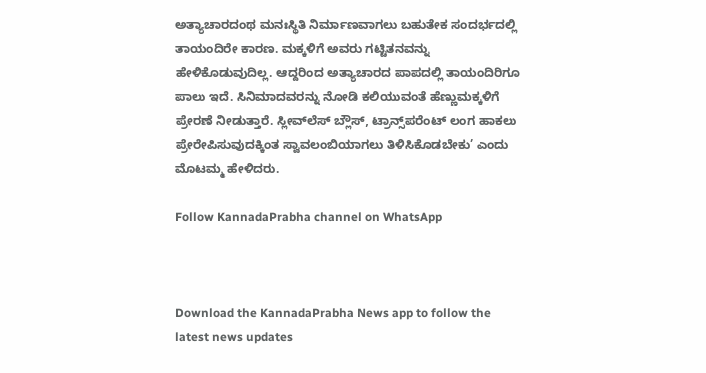ಅತ್ಯಾಚಾರದಂಥ ಮನಃಸ್ಥಿತಿ ನಿರ್ಮಾಣವಾಗಲು ಬಹುತೇಕ ಸಂದರ್ಭದಲ್ಲಿ ತಾಯಂದಿರೇ ಕಾರಣ. ಮಕ್ಕಳಿಗೆ ಅವರು ಗಟ್ಟಿತನವನ್ನು ಹೇಳಿಕೊಡುವುದಿಲ್ಲ. ಆದ್ದರಿಂದ ಅತ್ಯಾಚಾರದ ಪಾಪದಲ್ಲಿ ತಾಯಂದಿರಿಗೂ ಪಾಲು ಇದೆ. ಸಿನಿಮಾದವರನ್ನು ನೋಡಿ ಕಲಿಯುವಂತೆ ಹೆಣ್ಣುಮಕ್ಕಳಿಗೆ ಪ್ರೇರಣೆ ನೀಡುತ್ತಾರೆ. ಸ್ಲೀವ್‌ಲೆಸ್ ಬ್ಲೌಸ್‌, ಟ್ರಾನ್ಸ್‌ಪರೆಂಟ್ ಲಂಗ ಹಾಕಲು ಪ್ರೇರೇಪಿಸುವುದಕ್ಕಿಂತ ಸ್ವಾವಲಂಬಿಯಾಗಲು ತಿಳಿಸಿಕೊಡಬೇಕು’ ಎಂದು ಮೊಟಮ್ಮ ಹೇಳಿದರು.

Follow KannadaPrabha channel on WhatsApp



Download the KannadaPrabha News app to follow the latest news updates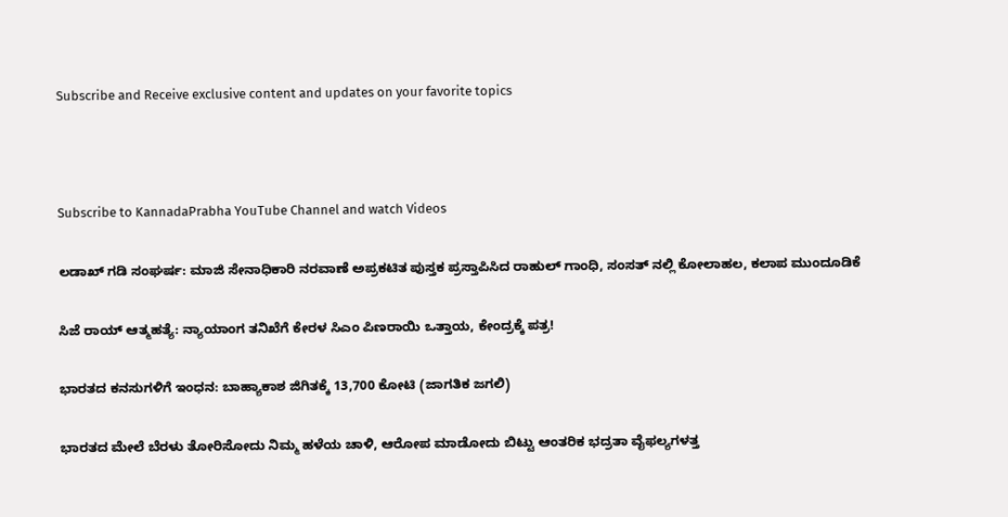Subscribe and Receive exclusive content and updates on your favorite topics



Subscribe to KannadaPrabha YouTube Channel and watch Videos

ಲಡಾಖ್ ಗಡಿ ಸಂಘರ್ಷ: ಮಾಜಿ ಸೇನಾಧಿಕಾರಿ ನರವಾಣೆ ಅಪ್ರಕಟಿತ ಪುಸ್ತಕ ಪ್ರಸ್ತಾಪಿಸಿದ ರಾಹುಲ್ ಗಾಂಧಿ, ಸಂಸತ್ ನಲ್ಲಿ ಕೋಲಾಹಲ, ಕಲಾಪ ಮುಂದೂಡಿಕೆ

ಸಿಜೆ ರಾಯ್ ಆತ್ಮಹತ್ಯೆ: ನ್ಯಾಯಾಂಗ ತನಿಖೆಗೆ ಕೇರಳ ಸಿಎಂ ಪಿಣರಾಯಿ ಒತ್ತಾಯ, ಕೇಂದ್ರಕ್ಕೆ ಪತ್ರ!

ಭಾರತದ ಕನಸುಗಳಿಗೆ ಇಂಧನ: ಬಾಹ್ಯಾಕಾಶ ಜಿಗಿತಕ್ಕೆ 13,700 ಕೋಟಿ (ಜಾಗತಿಕ ಜಗಲಿ)

ಭಾರತದ ಮೇಲೆ ಬೆರಳು ತೋರಿಸೋದು ನಿಮ್ಮ ಹಳೆಯ ಚಾಳಿ, ಆರೋಪ ಮಾಡೋದು ಬಿಟ್ಟು ಆಂತರಿಕ ಭದ್ರತಾ ವೈಫಲ್ಯಗಳತ್ತ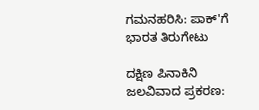ಗಮನಹರಿಸಿ: ಪಾಕ್'ಗೆ ಭಾರತ ತಿರುಗೇಟು

ದಕ್ಷಿಣ ಪಿನಾಕಿನಿ ಜಲವಿವಾದ ಪ್ರಕರಣ: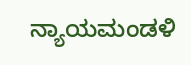ನ್ಯಾಯಮಂಡಳಿ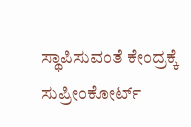ಸ್ಥಾಪಿಸುವಂತೆ ಕೇಂದ್ರಕ್ಕೆ ಸುಪ್ರೀಂಕೋರ್ಟ್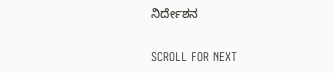ನಿರ್ದೇಶನ

SCROLL FOR NEXT